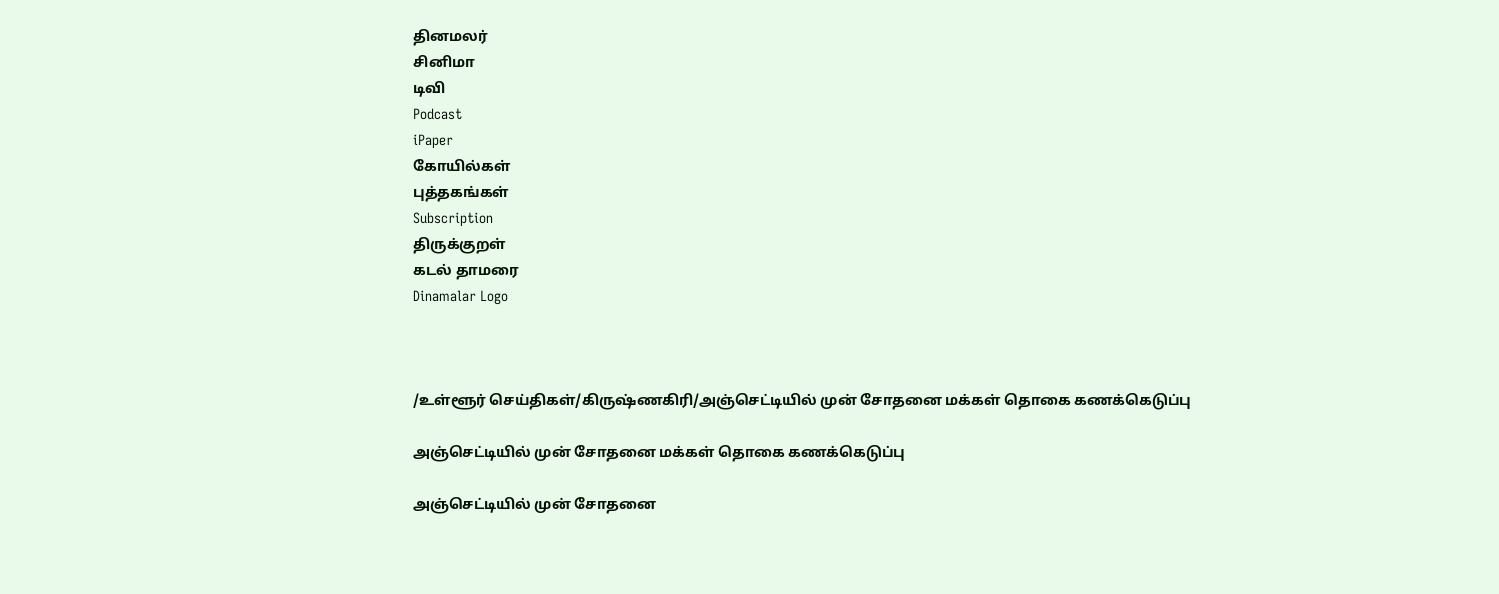தினமலர்
சினிமா
டிவி
Podcast
iPaper
கோயில்கள்
புத்தகங்கள்
Subscription
திருக்குறள்
கடல் தாமரை
Dinamalar Logo



/உள்ளூர் செய்திகள்/கிருஷ்ணகிரி/அஞ்செட்டியில் முன் சோதனை மக்கள் தொகை கணக்கெடுப்பு

அஞ்செட்டியில் முன் சோதனை மக்கள் தொகை கணக்கெடுப்பு

அஞ்செட்டியில் முன் சோதனை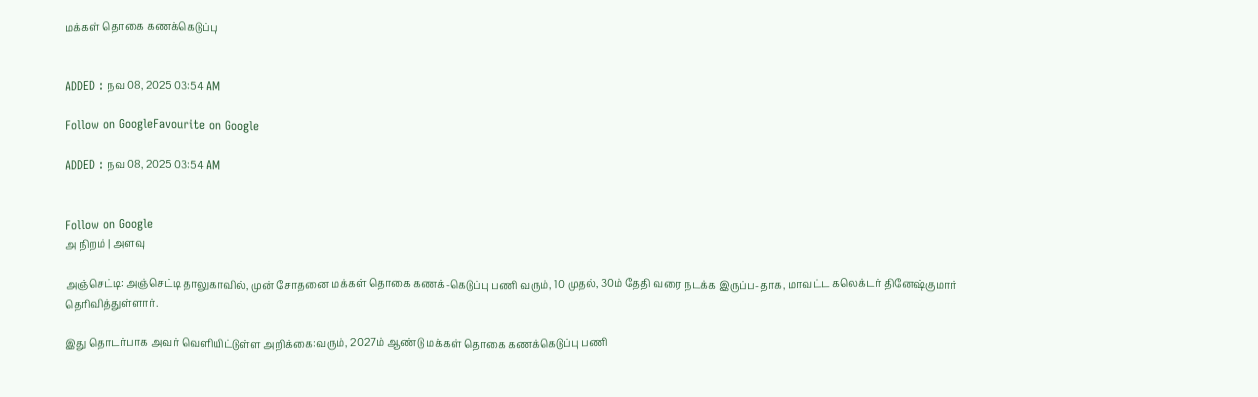மக்கள் தொகை கணக்கெடுப்பு


ADDED : நவ 08, 2025 03:54 AM

Follow on GoogleFavourite on Google

ADDED : நவ 08, 2025 03:54 AM


Follow on Google
அ நிறம் | அளவு

அஞ்செட்டி: அஞ்செட்டி தாலுகாவில், முன் சோதனை மக்கள் தொகை கணக்-கெடுப்பு பணி வரும், 10 முதல், 30ம் தேதி வரை நடக்க இருப்ப-தாக, மாவட்ட கலெக்டர் தினேஷ்குமார் தெரிவித்துள்ளார்.

இது தொடர்பாக அவர் வெளியிட்டுள்ள அறிக்கை:வரும், 2027ம் ஆண்டு மக்கள் தொகை கணக்கெடுப்பு பணி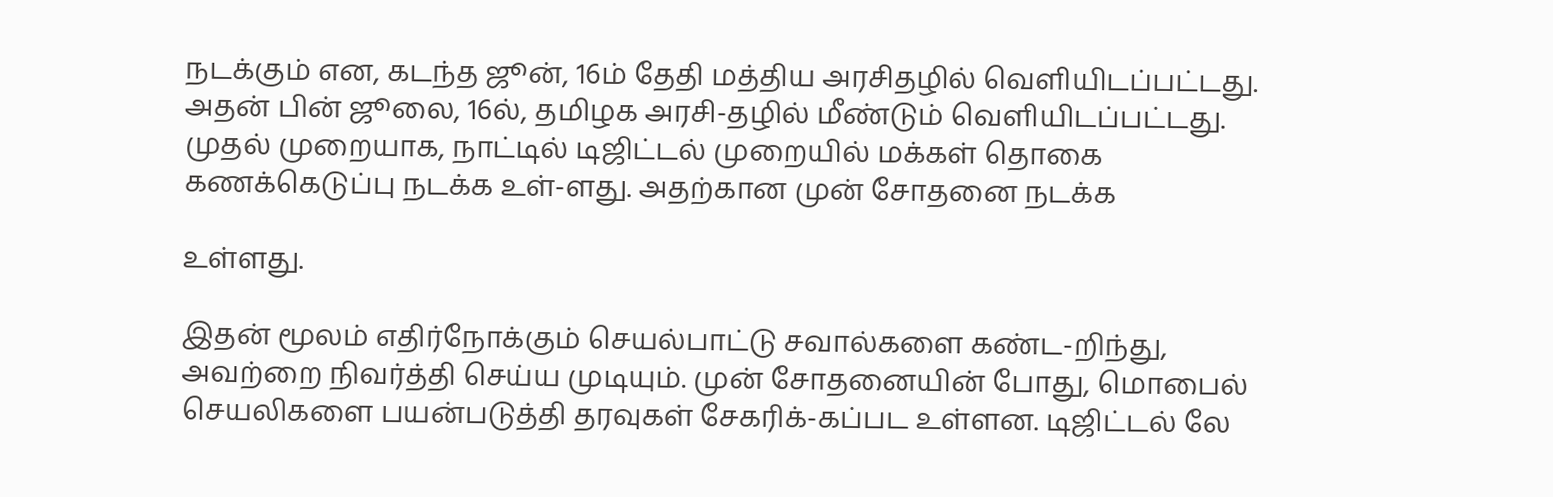நடக்கும் என, கடந்த ஜூன், 16ம் தேதி மத்திய அரசிதழில் வெளியிடப்பட்டது. அதன் பின் ஜூலை, 16ல், தமிழக அரசி-தழில் மீண்டும் வெளியிடப்பட்டது. முதல் முறையாக, நாட்டில் டிஜிட்டல் முறையில் மக்கள் தொகை கணக்கெடுப்பு நடக்க உள்-ளது. அதற்கான முன் சோதனை நடக்க

உள்ளது.

இதன் மூலம் எதிர்நோக்கும் செயல்பாட்டு சவால்களை கண்ட-றிந்து, அவற்றை நிவர்த்தி செய்ய முடியும். முன் சோதனையின் போது, மொபைல் செயலிகளை பயன்படுத்தி தரவுகள் சேகரிக்-கப்பட உள்ளன. டிஜிட்டல் லே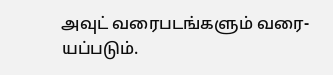அவுட் வரைபடங்களும் வரை-யப்படும்.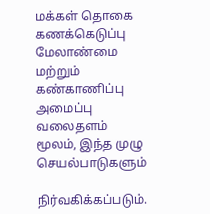மக்கள் தொகை கணக்கெடுப்பு மேலாண்மை மற்றும் கண்காணிப்பு அமைப்பு வலைதளம் மூலம், இந்த முழு செயல்பாடுகளும்

நிர்வகிக்கப்படும்.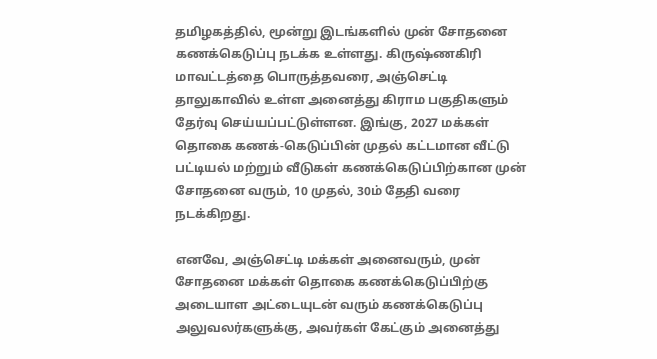தமிழகத்தில், மூன்று இடங்களில் முன் சோதனை கணக்கெடுப்பு நடக்க உள்ளது. கிருஷ்ணகிரி மாவட்டத்தை பொருத்தவரை, அஞ்செட்டி தாலுகாவில் உள்ள அனைத்து கிராம பகுதிகளும் தேர்வு செய்யப்பட்டுள்ளன. இங்கு, 2027 மக்கள் தொகை கணக்-கெடுப்பின் முதல் கட்டமான வீட்டு பட்டியல் மற்றும் வீடுகள் கணக்கெடுப்பிற்கான முன் சோதனை வரும், 10 முதல், 30ம் தேதி வரை நடக்கிறது.

எனவே, அஞ்செட்டி மக்கள் அனைவரும், முன் சோதனை மக்கள் தொகை கணக்கெடுப்பிற்கு அடையாள அட்டையுடன் வரும் கணக்கெடுப்பு அலுவலர்களுக்கு, அவர்கள் கேட்கும் அனைத்து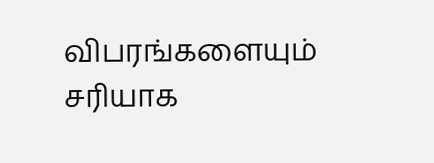விபரங்களையும் சரியாக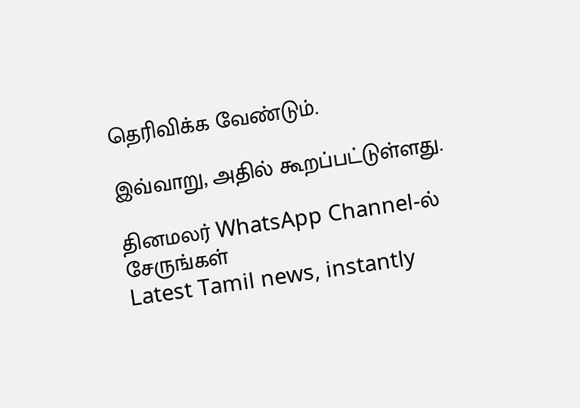தெரிவிக்க வேண்டும்.

இவ்வாறு, அதில் கூறப்பட்டுள்ளது.

தினமலர் WhatsApp Channel-ல் சேருங்கள்
Latest Tamil news, instantly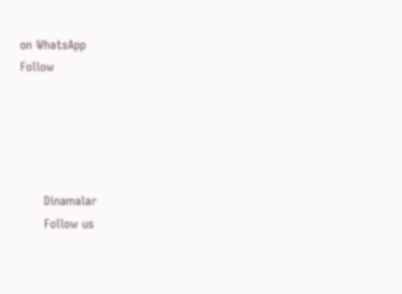on WhatsApp
Follow





      Dinamalar
      Follow us